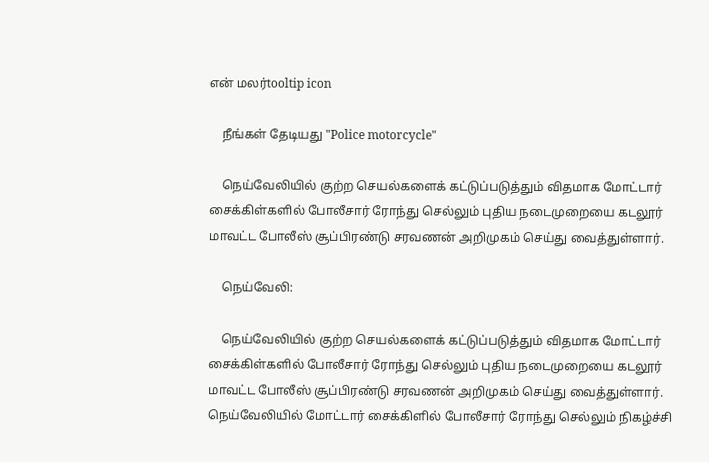என் மலர்tooltip icon

    நீங்கள் தேடியது "Police motorcycle"

    நெய்வேலியில் குற்ற செயல்களைக் கட்டுப்படுத்தும் விதமாக மோட்டார் சைக்கிள்களில் போலீசார் ரோந்து செல்லும் புதிய நடைமுறையை கடலூர் மாவட்ட போலீஸ் சூப்பிரண்டு சரவணன் அறிமுகம் செய்து வைத்துள்ளார்.

    நெய்வேலி:

    நெய்வேலியில் குற்ற செயல்களைக் கட்டுப்படுத்தும் விதமாக மோட்டார் சைக்கிள்களில் போலீசார் ரோந்து செல்லும் புதிய நடைமுறையை கடலூர் மாவட்ட போலீஸ் சூப்பிரண்டு சரவணன் அறிமுகம் செய்து வைத்துள்ளார். நெய்வேலியில் மோட்டார் சைக்கிளில் போலீசார் ரோந்து செல்லும் நிகழ்ச்சி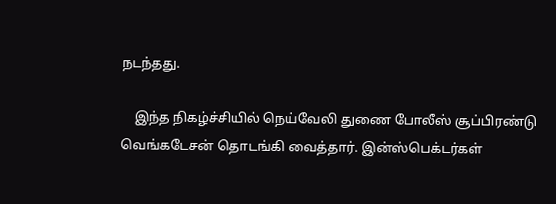நடந்தது.

    இந்த நிகழ்ச்சியில் நெய்வேலி துணை போலீஸ் சூப்பிரண்டு வெங்கடேசன் தொடங்கி வைத்தார். இன்ஸ்பெக்டர்கள்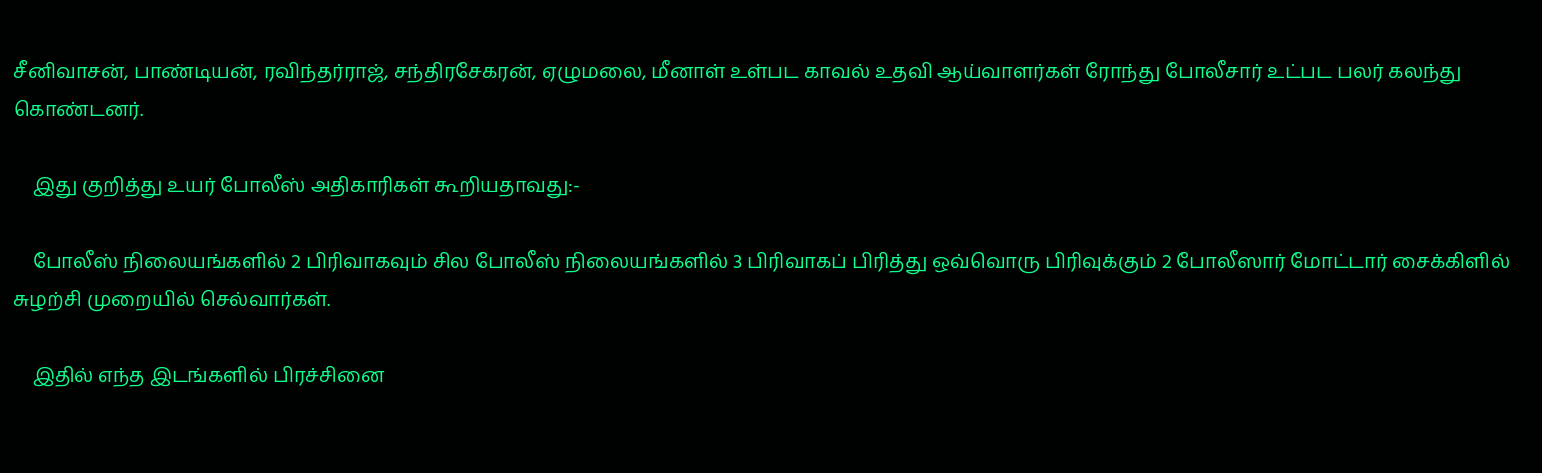சீனிவாசன், பாண்டியன், ரவிந்தர்ராஜ், சந்திரசேகரன், ஏழுமலை, மீனாள் உள்பட காவல் உதவி ஆய்வாளர்கள் ரோந்து போலீசார் உட்பட பலர் கலந்து கொண்டனர்.

    இது குறித்து உயர் போலீஸ் அதிகாரிகள் கூறியதாவது:-

    போலீஸ் நிலையங்களில் 2 பிரிவாகவும் சில போலீஸ் நிலையங்களில் 3 பிரிவாகப் பிரித்து ஒவ்வொரு பிரிவுக்கும் 2 போலீஸார் மோட்டார் சைக்கிளில் சுழற்சி முறையில் செல்வார்கள்.

    இதில் எந்த இடங்களில் பிரச்சினை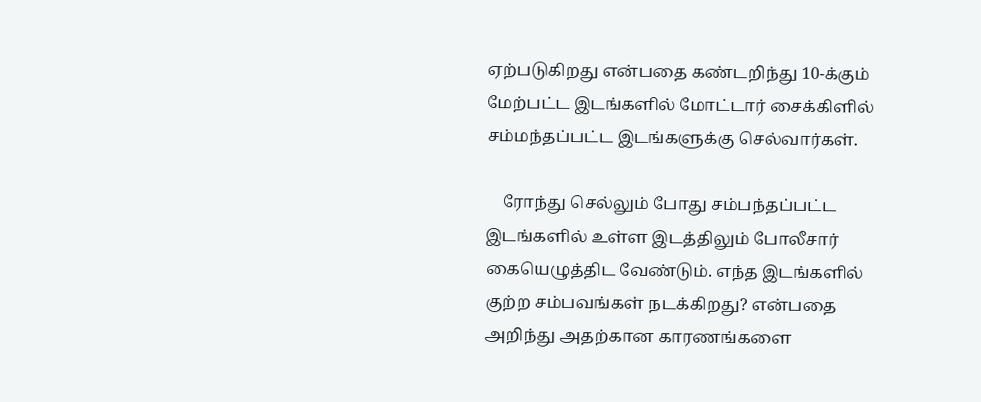ஏற்படுகிறது என்பதை கண்டறிந்து 10-க்கும் மேற்பட்ட இடங்களில் மோட்டார் சைக்கிளில் சம்மந்தப்பட்ட இடங்களுக்கு செல்வார்கள்.

    ரோந்து செல்லும் போது சம்பந்தப்பட்ட இடங்களில் உள்ள இடத்திலும் போலீசார் கையெழுத்திட வேண்டும். எந்த இடங்களில் குற்ற சம்பவங்கள் நடக்கிறது? என்பதை அறிந்து அதற்கான காரணங்களை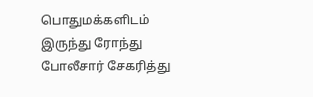பொதுமக்களிடம் இருந்து ரோந்து போலீசார் சேகரித்து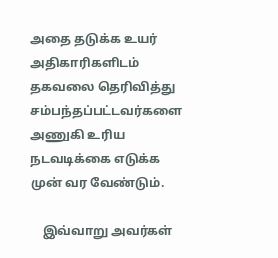அதை தடுக்க உயர் அதிகாரிகளிடம் தகவலை தெரிவித்து சம்பந்தப்பட்டவர்களை அணுகி உரிய நடவடிக்கை எடுக்க முன் வர வேண்டும்.

    இவ்வாறு அவர்கள்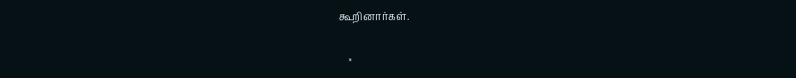கூறினார்கள்.

    ×